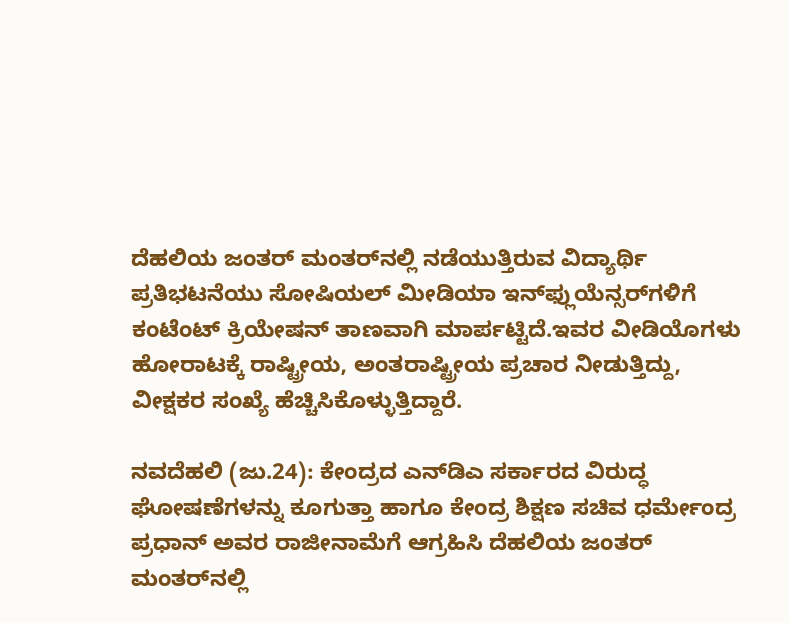ದೆಹಲಿಯ ಜಂತರ್ ಮಂತರ್‌ನಲ್ಲಿ ನಡೆಯುತ್ತಿರುವ ವಿದ್ಯಾರ್ಥಿ ಪ್ರತಿಭಟನೆಯು ಸೋಷಿಯಲ್ ಮೀಡಿಯಾ ಇನ್‌ಫ್ಲುಯೆನ್ಸರ್‌ಗಳಿಗೆ ಕಂಟೆಂಟ್‌ ಕ್ರಿಯೇಷನ್‌ ತಾಣವಾಗಿ ಮಾರ್ಪಟ್ಟಿದೆ.ಇವರ ವೀಡಿಯೊಗಳು ಹೋರಾಟಕ್ಕೆ ರಾಷ್ಟ್ರೀಯ, ಅಂತರಾಷ್ಟ್ರೀಯ ಪ್ರಚಾರ ನೀಡುತ್ತಿದ್ದು, ವೀಕ್ಷಕರ ಸಂಖ್ಯೆ ಹೆಚ್ಚಿಸಿಕೊಳ್ಳುತ್ತಿದ್ದಾರೆ.

ನವದೆಹಲಿ (ಜು.24): ಕೇಂದ್ರದ ಎನ್‍ಡಿಎ ಸರ್ಕಾರದ ವಿರುದ್ಧ ಘೋಷಣೆಗಳನ್ನು ಕೂಗುತ್ತಾ ಹಾಗೂ ಕೇಂದ್ರ ಶಿಕ್ಷಣ ಸಚಿವ ಧರ್ಮೇಂದ್ರ ಪ್ರಧಾನ್ ಅವರ ರಾಜೀನಾಮೆಗೆ ಆಗ್ರಹಿಸಿ ದೆಹಲಿಯ ಜಂತರ್ ಮಂತರ್‌ನಲ್ಲಿ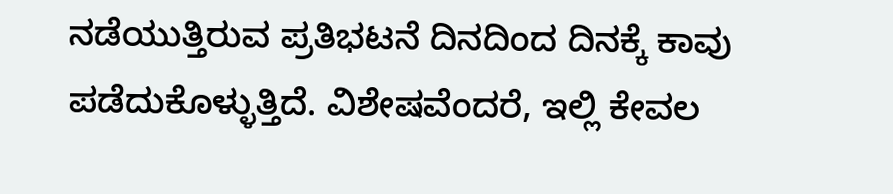ನಡೆಯುತ್ತಿರುವ ಪ್ರತಿಭಟನೆ ದಿನದಿಂದ ದಿನಕ್ಕೆ ಕಾವು ಪಡೆದುಕೊಳ್ಳುತ್ತಿದೆ. ವಿಶೇಷವೆಂದರೆ, ಇಲ್ಲಿ ಕೇವಲ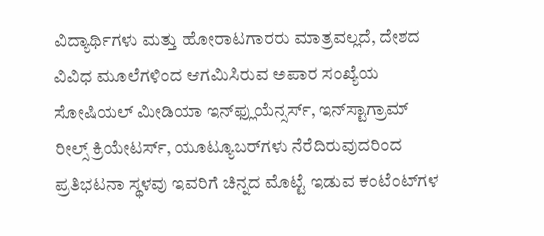ವಿದ್ಯಾರ್ಥಿಗಳು ಮತ್ತು ಹೋರಾಟಗಾರರು ಮಾತ್ರವಲ್ಲದೆ, ದೇಶದ ವಿವಿಧ ಮೂಲೆಗಳಿಂದ ಆಗಮಿಸಿರುವ ಅಪಾರ ಸಂಖ್ಯೆಯ ಸೋಷಿಯಲ್ ಮೀಡಿಯಾ ಇನ್‌ಫ್ಲುಯೆನ್ಸರ್ಸ್‌, ಇನ್‌ಸ್ಟಾಗ್ರಾಮ್ ರೀಲ್ಸ್ ಕ್ರಿಯೇಟರ್ಸ್‌, ಯೂಟ್ಯೂಬರ್‌ಗಳು ನೆರೆದಿರುವುದರಿಂದ ಪ್ರತಿಭಟನಾ ಸ್ಥಳವು ಇವರಿಗೆ ಚಿನ್ನದ ಮೊಟ್ಟೆ ಇಡುವ ಕಂಟೆಂಟ್‌ಗಳ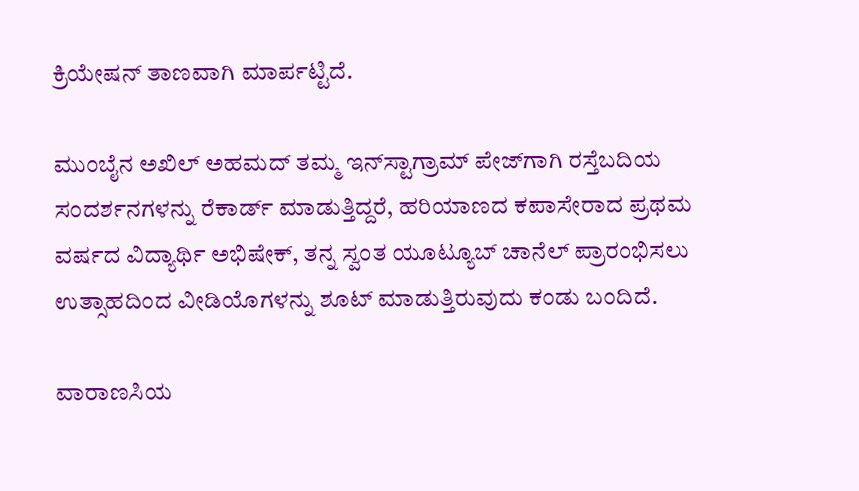ಕ್ರಿಯೇಷನ್‌ ತಾಣವಾಗಿ ಮಾರ್ಪಟ್ಟಿದೆ.

ಮುಂಬೈನ ಅಖಿಲ್ ಅಹಮದ್ ತಮ್ಮ ಇನ್‌ಸ್ಟಾಗ್ರಾಮ್ ಪೇಜ್‌ಗಾಗಿ ರಸ್ತೆಬದಿಯ ಸಂದರ್ಶನಗಳನ್ನು ರೆಕಾರ್ಡ್ ಮಾಡುತ್ತಿದ್ದರೆ, ಹರಿಯಾಣದ ಕಪಾಸೇರಾದ ಪ್ರಥಮ ವರ್ಷದ ವಿದ್ಯಾರ್ಥಿ ಅಭಿಷೇಕ್, ತನ್ನ ಸ್ವಂತ ಯೂಟ್ಯೂಬ್ ಚಾನೆಲ್ ಪ್ರಾರಂಭಿಸಲು ಉತ್ಸಾಹದಿಂದ ವೀಡಿಯೊಗಳನ್ನು ಶೂಟ್ ಮಾಡುತ್ತಿರುವುದು ಕಂಡು ಬಂದಿದೆ.

ವಾರಾಣಸಿಯ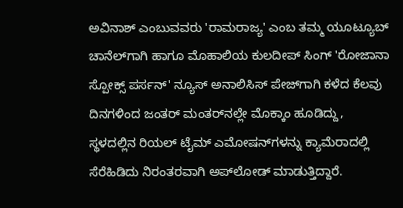ಅವಿನಾಶ್ ಎಂಬುವವರು 'ರಾಮರಾಜ್ಯ' ಎಂಬ ತಮ್ಮ ಯೂಟ್ಯೂಬ್ ಚಾನೆಲ್‌ಗಾಗಿ ಹಾಗೂ ಮೊಹಾಲಿಯ ಕುಲದೀಪ್ ಸಿಂಗ್ 'ರೋಜಾನಾ ಸ್ಪೋಕ್ಸ್ ಪರ್ಸನ್' ನ್ಯೂಸ್ ಅನಾಲಿಸಿಸ್ ಪೇಜ್‌ಗಾಗಿ ಕಳೆದ ಕೆಲವು ದಿನಗಳಿಂದ ಜಂತರ್ ಮಂತರ್‌ನಲ್ಲೇ ಮೊಕ್ಕಾಂ ಹೂಡಿದ್ದು, ಸ್ಥಳದಲ್ಲಿನ ರಿಯಲ್‌ ಟೈಮ್‌ ಎಮೋಷನ್‌ಗಳನ್ನು ಕ್ಯಾಮೆರಾದಲ್ಲಿ ಸೆರೆಹಿಡಿದು ನಿರಂತರವಾಗಿ ಅಪ್‌ಲೋಡ್ ಮಾಡುತ್ತಿದ್ದಾರೆ.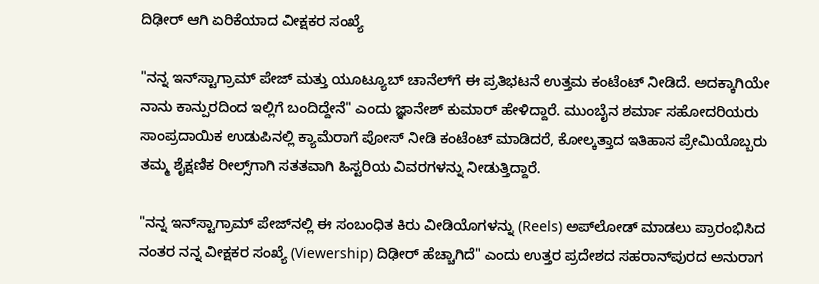ದಿಢೀರ್‌ ಆಗಿ ಏರಿಕೆಯಾದ ವೀಕ್ಷಕರ ಸಂಖ್ಯೆ

"ನನ್ನ ಇನ್‌ಸ್ಟಾಗ್ರಾಮ್ ಪೇಜ್ ಮತ್ತು ಯೂಟ್ಯೂಬ್ ಚಾನೆಲ್‌ಗೆ ಈ ಪ್ರತಿಭಟನೆ ಉತ್ತಮ ಕಂಟೆಂಟ್ ನೀಡಿದೆ. ಅದಕ್ಕಾಗಿಯೇ ನಾನು ಕಾನ್ಪುರದಿಂದ ಇಲ್ಲಿಗೆ ಬಂದಿದ್ದೇನೆ" ಎಂದು ಜ್ಞಾನೇಶ್ ಕುಮಾರ್ ಹೇಳಿದ್ದಾರೆ. ಮುಂಬೈನ ಶರ್ಮಾ ಸಹೋದರಿಯರು ಸಾಂಪ್ರದಾಯಿಕ ಉಡುಪಿನಲ್ಲಿ ಕ್ಯಾಮೆರಾಗೆ ಪೋಸ್ ನೀಡಿ ಕಂಟೆಂಟ್‌ ಮಾಡಿದರೆ, ಕೋಲ್ಕತ್ತಾದ ಇತಿಹಾಸ ಪ್ರೇಮಿಯೊಬ್ಬರು ತಮ್ಮ ಶೈಕ್ಷಣಿಕ ರೀಲ್ಸ್‌ಗಾಗಿ ಸತತವಾಗಿ ಹಿಸ್ಟರಿಯ ವಿವರಗಳನ್ನು ನೀಡುತ್ತಿದ್ದಾರೆ.

"ನನ್ನ ಇನ್‌ಸ್ಟಾಗ್ರಾಮ್ ಪೇಜ್‌ನಲ್ಲಿ ಈ ಸಂಬಂಧಿತ ಕಿರು ವೀಡಿಯೊಗಳನ್ನು (Reels) ಅಪ್‌ಲೋಡ್ ಮಾಡಲು ಪ್ರಾರಂಭಿಸಿದ ನಂತರ ನನ್ನ ವೀಕ್ಷಕರ ಸಂಖ್ಯೆ (Viewership) ದಿಢೀರ್ ಹೆಚ್ಚಾಗಿದೆ" ಎಂದು ಉತ್ತರ ಪ್ರದೇಶದ ಸಹರಾನ್‌ಪುರದ ಅನುರಾಗ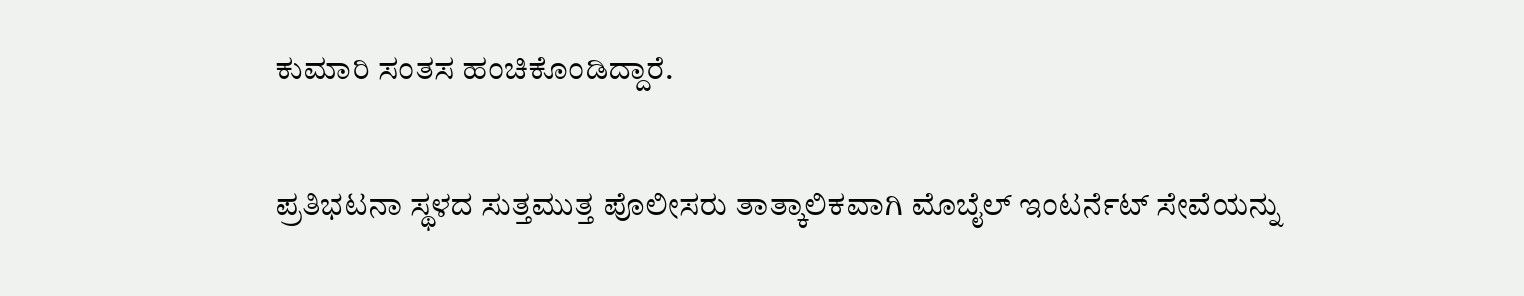ಕುಮಾರಿ ಸಂತಸ ಹಂಚಿಕೊಂಡಿದ್ದಾರೆ.

ಪ್ರತಿಭಟನಾ ಸ್ಥಳದ ಸುತ್ತಮುತ್ತ ಪೊಲೀಸರು ತಾತ್ಕಾಲಿಕವಾಗಿ ಮೊಬೈಲ್ ಇಂಟರ್ನೆಟ್ ಸೇವೆಯನ್ನು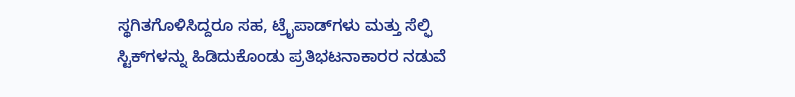ಸ್ಥಗಿತಗೊಳಿಸಿದ್ದರೂ ಸಹ, ಟ್ರೈಪಾಡ್‌ಗಳು ಮತ್ತು ಸೆಲ್ಫಿ ಸ್ಟಿಕ್‌ಗಳನ್ನು ಹಿಡಿದುಕೊಂಡು ಪ್ರತಿಭಟನಾಕಾರರ ನಡುವೆ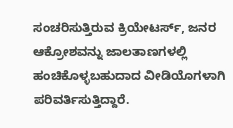ಸಂಚರಿಸುತ್ತಿರುವ ಕ್ರಿಯೇಟರ್ಸ್‌, ಜನರ ಆಕ್ರೋಶವನ್ನು ಜಾಲತಾಣಗಳಲ್ಲಿ ಹಂಚಿಕೊಳ್ಳಬಹುದಾದ ವೀಡಿಯೊಗಳಾಗಿ ಪರಿವರ್ತಿಸುತ್ತಿದ್ದಾರೆ.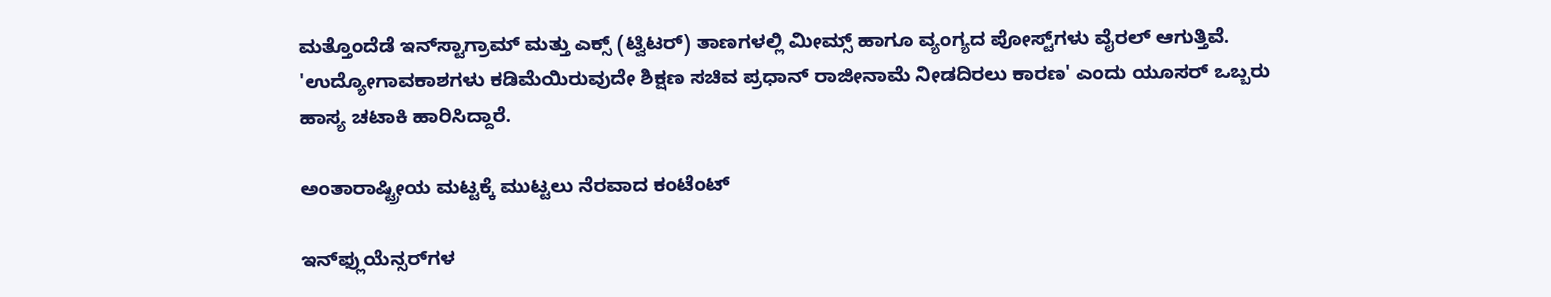ಮತ್ತೊಂದೆಡೆ ಇನ್‌ಸ್ಟಾಗ್ರಾಮ್ ಮತ್ತು ಎಕ್ಸ್ (ಟ್ವಿಟರ್) ತಾಣಗಳಲ್ಲಿ ಮೀಮ್ಸ್‌ ಹಾಗೂ ವ್ಯಂಗ್ಯದ ಪೋಸ್ಟ್‌ಗಳು ವೈರಲ್ ಆಗುತ್ತಿವೆ. 'ಉದ್ಯೋಗಾವಕಾಶಗಳು ಕಡಿಮೆಯಿರುವುದೇ ಶಿಕ್ಷಣ ಸಚಿವ ಪ್ರಧಾನ್ ರಾಜೀನಾಮೆ ನೀಡದಿರಲು ಕಾರಣ' ಎಂದು ಯೂಸರ್‌ ಒಬ್ಬರು ಹಾಸ್ಯ ಚಟಾಕಿ ಹಾರಿಸಿದ್ದಾರೆ.

ಅಂತಾರಾಷ್ಟ್ರೀಯ ಮಟ್ಟಕ್ಕೆ ಮುಟ್ಟಲು ನೆರವಾದ ಕಂಟೆಂಟ್‌

ಇನ್‌ಫ್ಲುಯೆನ್ಸರ್‌ಗಳ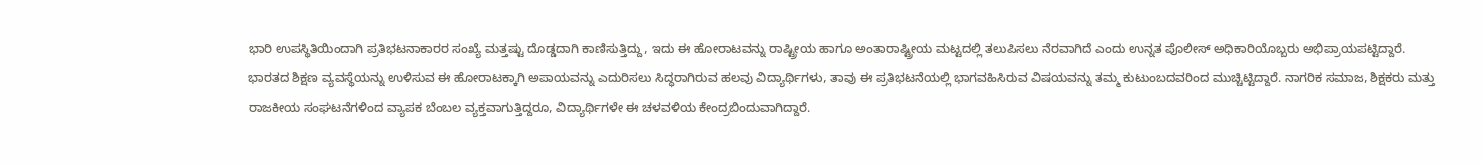ಭಾರಿ ಉಪಸ್ಥಿತಿಯಿಂದಾಗಿ ಪ್ರತಿಭಟನಾಕಾರರ ಸಂಖ್ಯೆ ಮತ್ತಷ್ಟು ದೊಡ್ಡದಾಗಿ ಕಾಣಿಸುತ್ತಿದ್ದು, ಇದು ಈ ಹೋರಾಟವನ್ನು ರಾಷ್ಟ್ರೀಯ ಹಾಗೂ ಅಂತಾರಾಷ್ಟ್ರೀಯ ಮಟ್ಟದಲ್ಲಿ ತಲುಪಿಸಲು ನೆರವಾಗಿದೆ ಎಂದು ಉನ್ನತ ಪೊಲೀಸ್ ಅಧಿಕಾರಿಯೊಬ್ಬರು ಅಭಿಪ್ರಾಯಪಟ್ಟಿದ್ದಾರೆ. ಭಾರತದ ಶಿಕ್ಷಣ ವ್ಯವಸ್ಥೆಯನ್ನು ಉಳಿಸುವ ಈ ಹೋರಾಟಕ್ಕಾಗಿ ಅಪಾಯವನ್ನು ಎದುರಿಸಲು ಸಿದ್ಧರಾಗಿರುವ ಹಲವು ವಿದ್ಯಾರ್ಥಿಗಳು, ತಾವು ಈ ಪ್ರತಿಭಟನೆಯಲ್ಲಿ ಭಾಗವಹಿಸಿರುವ ವಿಷಯವನ್ನು ತಮ್ಮ ಕುಟುಂಬದವರಿಂದ ಮುಚ್ಚಿಟ್ಟಿದ್ದಾರೆ. ನಾಗರಿಕ ಸಮಾಜ, ಶಿಕ್ಷಕರು ಮತ್ತು ರಾಜಕೀಯ ಸಂಘಟನೆಗಳಿಂದ ವ್ಯಾಪಕ ಬೆಂಬಲ ವ್ಯಕ್ತವಾಗುತ್ತಿದ್ದರೂ, ವಿದ್ಯಾರ್ಥಿಗಳೇ ಈ ಚಳವಳಿಯ ಕೇಂದ್ರಬಿಂದುವಾಗಿದ್ದಾರೆ.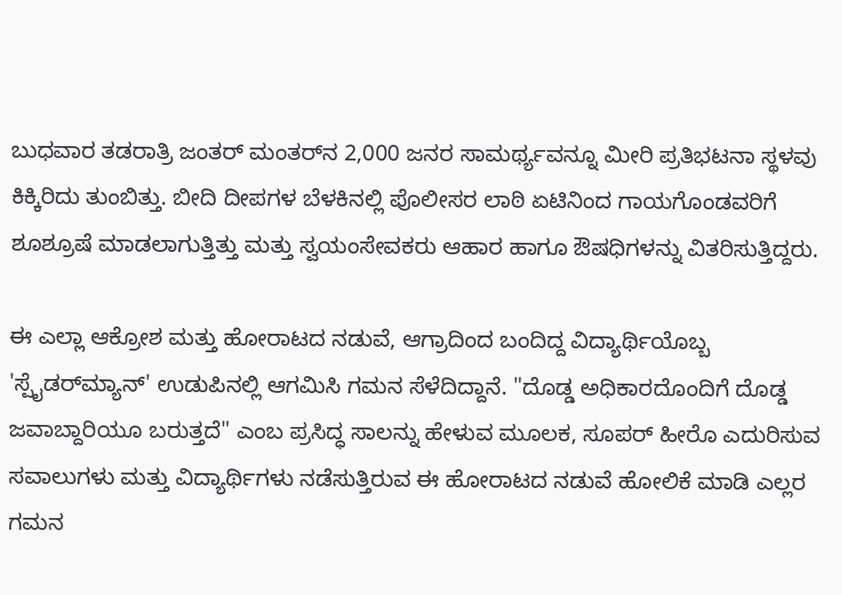ಬುಧವಾರ ತಡರಾತ್ರಿ ಜಂತರ್ ಮಂತರ್‌ನ 2,000 ಜನರ ಸಾಮರ್ಥ್ಯವನ್ನೂ ಮೀರಿ ಪ್ರತಿಭಟನಾ ಸ್ಥಳವು ಕಿಕ್ಕಿರಿದು ತುಂಬಿತ್ತು. ಬೀದಿ ದೀಪಗಳ ಬೆಳಕಿನಲ್ಲಿ ಪೊಲೀಸರ ಲಾಠಿ ಏಟಿನಿಂದ ಗಾಯಗೊಂಡವರಿಗೆ ಶೂಶ್ರೂಷೆ ಮಾಡಲಾಗುತ್ತಿತ್ತು ಮತ್ತು ಸ್ವಯಂಸೇವಕರು ಆಹಾರ ಹಾಗೂ ಔಷಧಿಗಳನ್ನು ವಿತರಿಸುತ್ತಿದ್ದರು.

ಈ ಎಲ್ಲಾ ಆಕ್ರೋಶ ಮತ್ತು ಹೋರಾಟದ ನಡುವೆ, ಆಗ್ರಾದಿಂದ ಬಂದಿದ್ದ ವಿದ್ಯಾರ್ಥಿಯೊಬ್ಬ 'ಸ್ಪೈಡರ್‌ಮ್ಯಾನ್' ಉಡುಪಿನಲ್ಲಿ ಆಗಮಿಸಿ ಗಮನ ಸೆಳೆದಿದ್ದಾನೆ. "ದೊಡ್ಡ ಅಧಿಕಾರದೊಂದಿಗೆ ದೊಡ್ಡ ಜವಾಬ್ದಾರಿಯೂ ಬರುತ್ತದೆ" ಎಂಬ ಪ್ರಸಿದ್ಧ ಸಾಲನ್ನು ಹೇಳುವ ಮೂಲಕ, ಸೂಪರ್ ಹೀರೊ ಎದುರಿಸುವ ಸವಾಲುಗಳು ಮತ್ತು ವಿದ್ಯಾರ್ಥಿಗಳು ನಡೆಸುತ್ತಿರುವ ಈ ಹೋರಾಟದ ನಡುವೆ ಹೋಲಿಕೆ ಮಾಡಿ ಎಲ್ಲರ ಗಮನ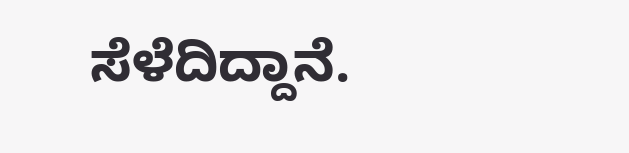ಸೆಳೆದಿದ್ದಾನೆ.